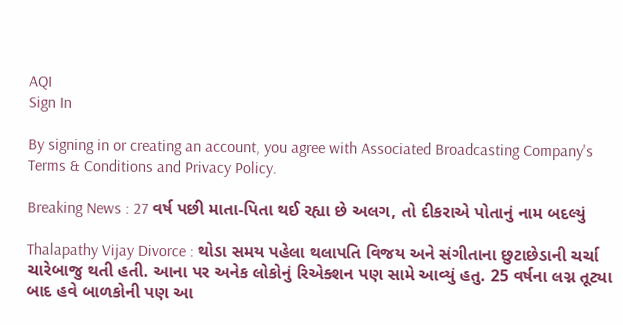AQI
Sign In

By signing in or creating an account, you agree with Associated Broadcasting Company's Terms & Conditions and Privacy Policy.

Breaking News : 27 વર્ષ પછી માતા-પિતા થઈ રહ્યા છે અલગ, તો દીકરાએ પોતાનું નામ બદલ્યું

Thalapathy Vijay Divorce : થોડા સમય પહેલા થલાપતિ વિજય અને સંગીતાના છુટાછેડાની ચર્ચા ચારેબાજુ થતી હતી. આના પર અનેક લોકોનું રિએક્શન પણ સામે આવ્યું હતુ. 25 વર્ષના લગ્ન તૂટ્યા બાદ હવે બાળકોની પણ આ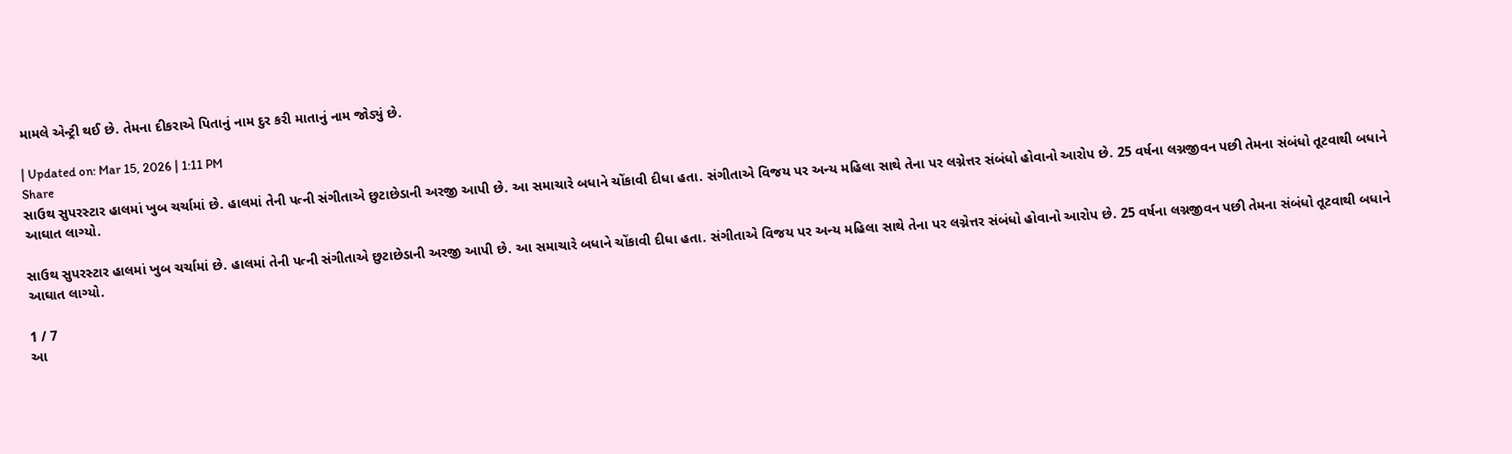મામલે એન્ટ્રી થઈ છે. તેમના દીકરાએ પિતાનું નામ દુર કરી માતાનું નામ જોડ્યું છે.

| Updated on: Mar 15, 2026 | 1:11 PM
Share
સાઉથ સુપરસ્ટાર હાલમાં ખુબ ચર્ચામાં છે. હાલમાં તેની પત્ની સંગીતાએ છુટાછેડાની અરજી આપી છે. આ સમાચારે બધાને ચોંકાવી દીધા હતા. સંગીતાએ વિજય પર અન્ય મહિલા સાથે તેના પર લગ્નેત્તર સંબંધો હોવાનો આરોપ છે. 25 વર્ષના લગ્નજીવન પછી તેમના સંબંધો તૂટવાથી બધાને આઘાત લાગ્યો.

સાઉથ સુપરસ્ટાર હાલમાં ખુબ ચર્ચામાં છે. હાલમાં તેની પત્ની સંગીતાએ છુટાછેડાની અરજી આપી છે. આ સમાચારે બધાને ચોંકાવી દીધા હતા. સંગીતાએ વિજય પર અન્ય મહિલા સાથે તેના પર લગ્નેત્તર સંબંધો હોવાનો આરોપ છે. 25 વર્ષના લગ્નજીવન પછી તેમના સંબંધો તૂટવાથી બધાને આઘાત લાગ્યો.

1 / 7
આ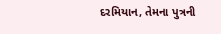દરમિયાન, તેમના પુત્રની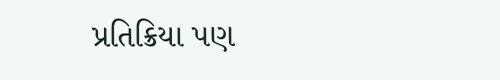પ્રતિક્રિયા પણ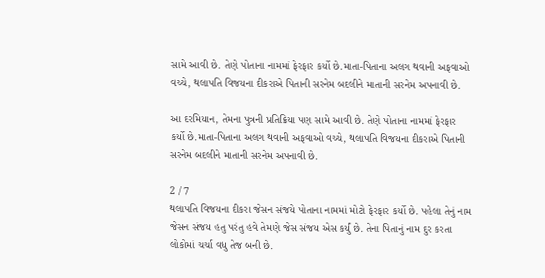સામે આવી છે. તેણે પોતાના નામમાં ફેરફાર કર્યો છે.માતા-પિતાના અલગ થવાની અફવાઓ વચ્ચે, થલાપતિ વિજયના દીકરાએ પિતાની સરનેમ બદલીને માતાની સરનેમ અપનાવી છે.

આ દરમિયાન, તેમના પુત્રની પ્રતિક્રિયા પણ સામે આવી છે. તેણે પોતાના નામમાં ફેરફાર કર્યો છે.માતા-પિતાના અલગ થવાની અફવાઓ વચ્ચે, થલાપતિ વિજયના દીકરાએ પિતાની સરનેમ બદલીને માતાની સરનેમ અપનાવી છે.

2 / 7
થલાપતિ વિજયના દીકરા જેસન સંજયે પોતાના નામમાં મોટો ફેરફાર કર્યો છે. પહેલા તેનું નામ જેસન સંજય હતુ પરંતુ હવે તેમણે જેસ સંજય એસ કર્યું છે. તેના પિતાનું નામ દુર કરતા લોકોમાં ચર્ચા વધુ તેજ બની છે.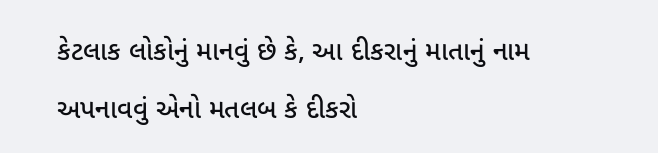કેટલાક લોકોનું માનવું છે કે, આ દીકરાનું માતાનું નામ અપનાવવું એનો મતલબ કે દીકરો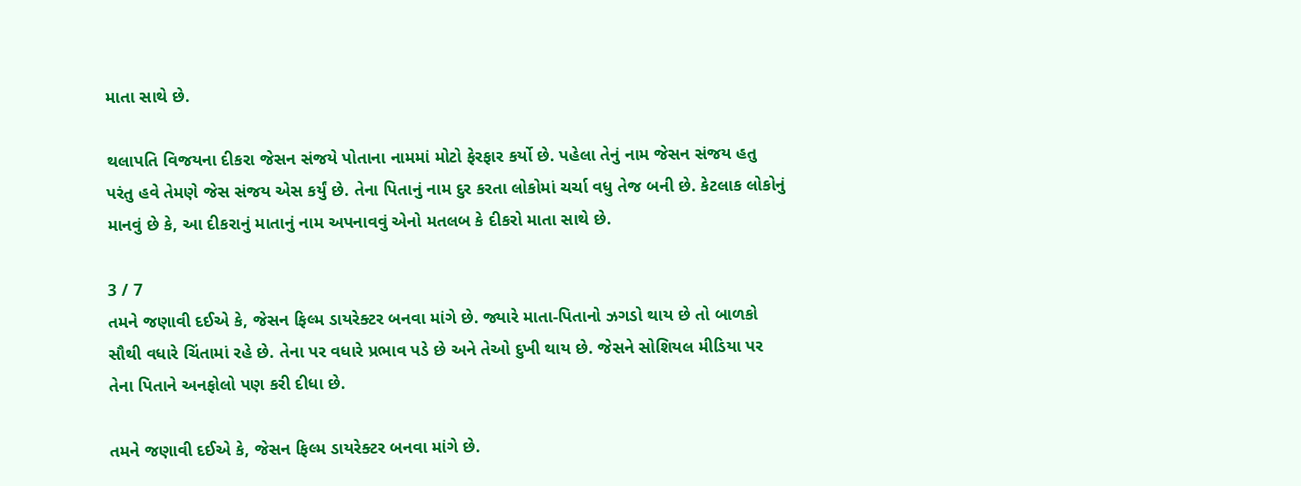માતા સાથે છે.

થલાપતિ વિજયના દીકરા જેસન સંજયે પોતાના નામમાં મોટો ફેરફાર કર્યો છે. પહેલા તેનું નામ જેસન સંજય હતુ પરંતુ હવે તેમણે જેસ સંજય એસ કર્યું છે. તેના પિતાનું નામ દુર કરતા લોકોમાં ચર્ચા વધુ તેજ બની છે. કેટલાક લોકોનું માનવું છે કે, આ દીકરાનું માતાનું નામ અપનાવવું એનો મતલબ કે દીકરો માતા સાથે છે.

3 / 7
તમને જણાવી દઈએ કે, જેસન ફિલ્મ ડાયરેક્ટર બનવા માંગે છે. જ્યારે માતા-પિતાનો ઝગડો થાય છે તો બાળકો સૌથી વધારે ચિંતામાં રહે છે. તેના પર વધારે પ્રભાવ પડે છે અને તેઓ દુખી થાય છે. જેસને સોશિયલ મીડિયા પર તેના પિતાને અનફોલો પણ કરી દીધા છે.

તમને જણાવી દઈએ કે, જેસન ફિલ્મ ડાયરેક્ટર બનવા માંગે છે.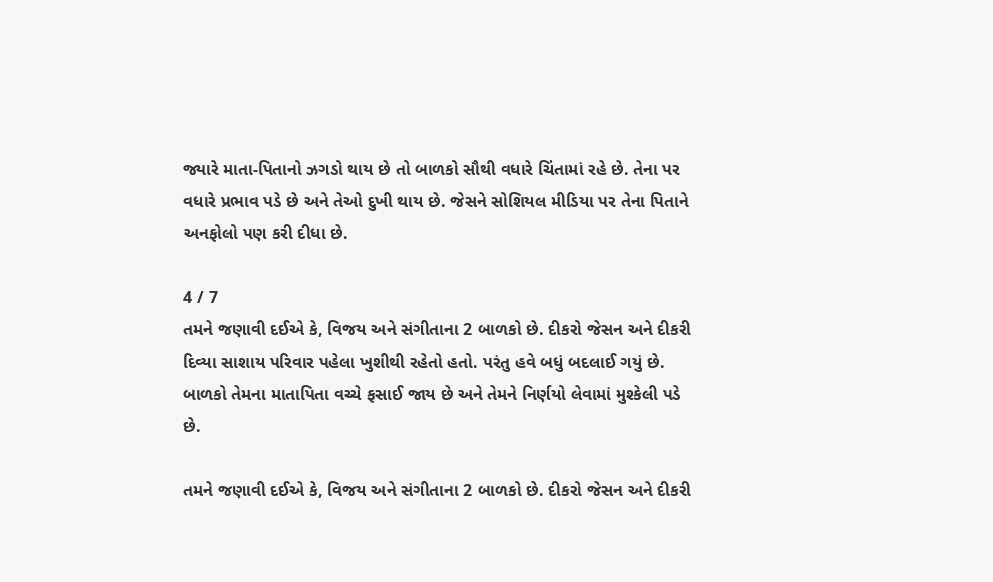જ્યારે માતા-પિતાનો ઝગડો થાય છે તો બાળકો સૌથી વધારે ચિંતામાં રહે છે. તેના પર વધારે પ્રભાવ પડે છે અને તેઓ દુખી થાય છે. જેસને સોશિયલ મીડિયા પર તેના પિતાને અનફોલો પણ કરી દીધા છે.

4 / 7
તમને જણાવી દઈએ કે, વિજય અને સંગીતાના 2 બાળકો છે. દીકરો જેસન અને દીકરી દિવ્યા સાશાય પરિવાર પહેલા ખુશીથી રહેતો હતો. પરંતુ હવે બધું બદલાઈ ગયું છે. બાળકો તેમના માતાપિતા વચ્ચે ફસાઈ જાય છે અને તેમને નિર્ણયો લેવામાં મુશ્કેલી પડે છે.

તમને જણાવી દઈએ કે, વિજય અને સંગીતાના 2 બાળકો છે. દીકરો જેસન અને દીકરી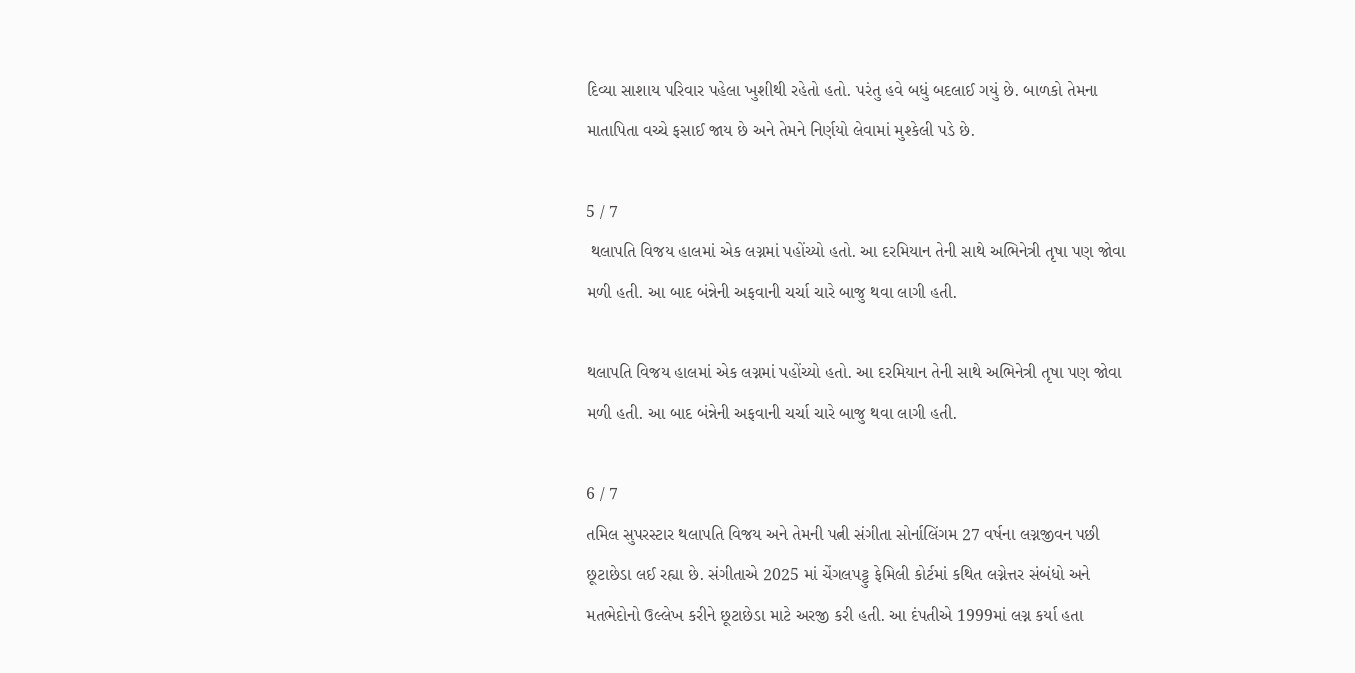દિવ્યા સાશાય પરિવાર પહેલા ખુશીથી રહેતો હતો. પરંતુ હવે બધું બદલાઈ ગયું છે. બાળકો તેમના માતાપિતા વચ્ચે ફસાઈ જાય છે અને તેમને નિર્ણયો લેવામાં મુશ્કેલી પડે છે.

5 / 7
 થલાપતિ વિજય હાલમાં એક લગ્નમાં પહોંચ્યો હતો. આ દરમિયાન તેની સાથે અભિનેત્રી તૃષા પણ જોવા મળી હતી. આ બાદ બંન્નેની અફવાની ચર્ચા ચારે બાજુ થવા લાગી હતી.

થલાપતિ વિજય હાલમાં એક લગ્નમાં પહોંચ્યો હતો. આ દરમિયાન તેની સાથે અભિનેત્રી તૃષા પણ જોવા મળી હતી. આ બાદ બંન્નેની અફવાની ચર્ચા ચારે બાજુ થવા લાગી હતી.

6 / 7
તમિલ સુપરસ્ટાર થલાપતિ વિજય અને તેમની પત્ની સંગીતા સોર્નાલિંગમ 27 વર્ષના લગ્નજીવન પછી છૂટાછેડા લઈ રહ્યા છે. સંગીતાએ 2025 માં ચેંગલપટ્ટુ ફેમિલી કોર્ટમાં કથિત લગ્નેત્તર સંબંધો અને મતભેદોનો ઉલ્લેખ કરીને છૂટાછેડા માટે અરજી કરી હતી. આ દંપતીએ 1999માં લગ્ન કર્યા હતા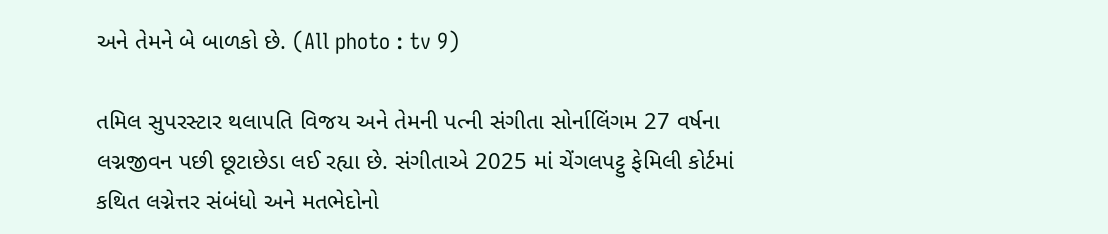અને તેમને બે બાળકો છે. (All photo : tv 9)

તમિલ સુપરસ્ટાર થલાપતિ વિજય અને તેમની પત્ની સંગીતા સોર્નાલિંગમ 27 વર્ષના લગ્નજીવન પછી છૂટાછેડા લઈ રહ્યા છે. સંગીતાએ 2025 માં ચેંગલપટ્ટુ ફેમિલી કોર્ટમાં કથિત લગ્નેત્તર સંબંધો અને મતભેદોનો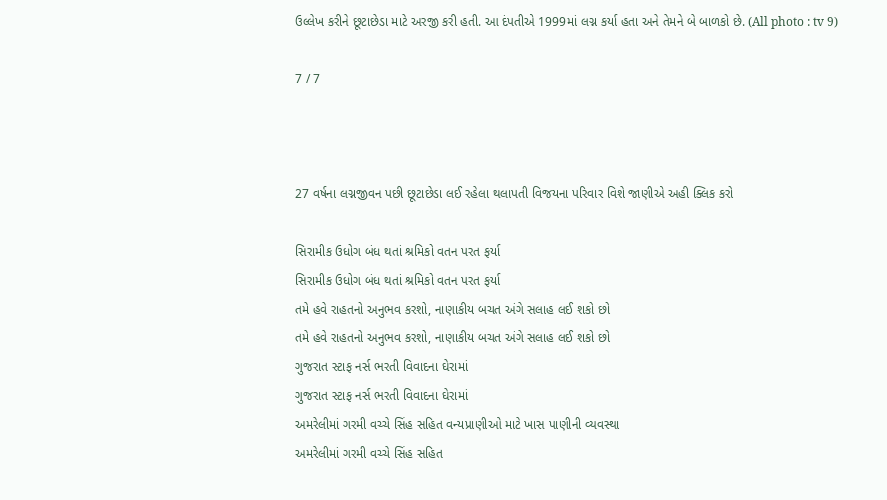ઉલ્લેખ કરીને છૂટાછેડા માટે અરજી કરી હતી. આ દંપતીએ 1999માં લગ્ન કર્યા હતા અને તેમને બે બાળકો છે. (All photo : tv 9)

7 / 7



27 વર્ષના લગ્નજીવન પછી છૂટાછેડા લઈ રહેલા થલાપતી વિજયના પરિવાર વિશે જાણીએ અહી ક્લિક કરો

સિરામીક ઉધોગ બંધ થતાં શ્રમિકો વતન પરત ફર્યા
સિરામીક ઉધોગ બંધ થતાં શ્રમિકો વતન પરત ફર્યા
તમે હવે રાહતનો અનુભવ કરશો, નાણાકીય બચત અંગે સલાહ લઈ શકો છો
તમે હવે રાહતનો અનુભવ કરશો, નાણાકીય બચત અંગે સલાહ લઈ શકો છો
ગુજરાત સ્ટાફ નર્સ ભરતી વિવાદના ઘેરામાં
ગુજરાત સ્ટાફ નર્સ ભરતી વિવાદના ઘેરામાં
અમરેલીમાં ગરમી વચ્ચે સિંહ સહિત વન્યપ્રાણીઓ માટે ખાસ પાણીની વ્યવસ્થા
અમરેલીમાં ગરમી વચ્ચે સિંહ સહિત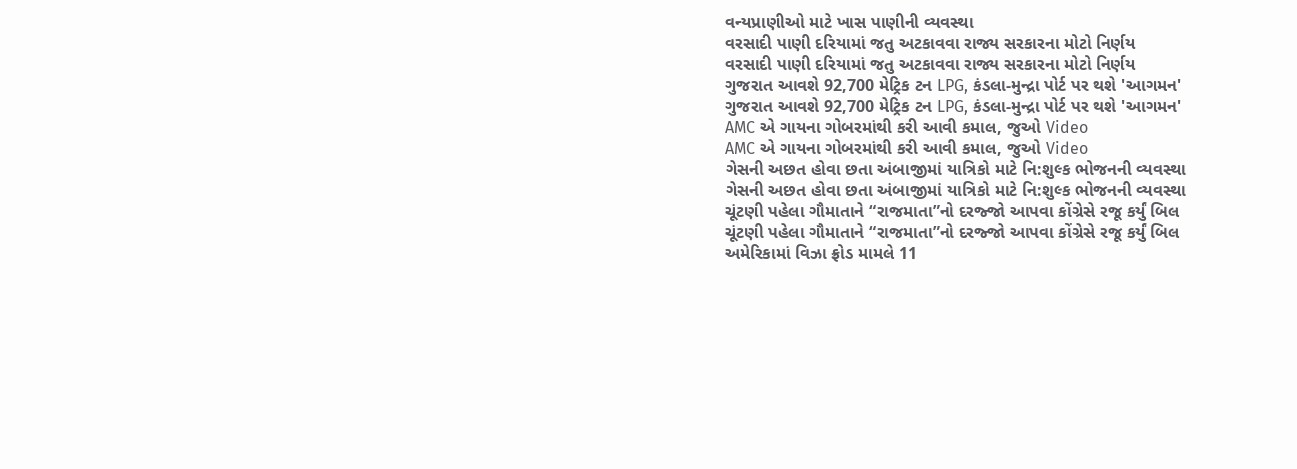વન્યપ્રાણીઓ માટે ખાસ પાણીની વ્યવસ્થા
વરસાદી પાણી દરિયામાં જતુ અટકાવવા રાજ્ય સરકારના મોટો નિર્ણય
વરસાદી પાણી દરિયામાં જતુ અટકાવવા રાજ્ય સરકારના મોટો નિર્ણય
ગુજરાત આવશે 92,700 મેટ્રિક ટન LPG, કંડલા-મુન્દ્રા પોર્ટ પર થશે 'આગમન'
ગુજરાત આવશે 92,700 મેટ્રિક ટન LPG, કંડલા-મુન્દ્રા પોર્ટ પર થશે 'આગમન'
AMC એ ગાયના ગોબરમાંથી કરી આવી કમાલ, જુઓ Video
AMC એ ગાયના ગોબરમાંથી કરી આવી કમાલ, જુઓ Video
ગેસની અછત હોવા છતા અંબાજીમાં યાત્રિકો માટે નિ:શુલ્ક ભોજનની વ્યવસ્થા
ગેસની અછત હોવા છતા અંબાજીમાં યાત્રિકો માટે નિ:શુલ્ક ભોજનની વ્યવસ્થા
ચૂંટણી પહેલા ગૌમાતાને “રાજમાતા”નો દરજ્જો આપવા કોંગ્રેસે રજૂ કર્યું બિલ
ચૂંટણી પહેલા ગૌમાતાને “રાજમાતા”નો દરજ્જો આપવા કોંગ્રેસે રજૂ કર્યું બિલ
અમેરિકામાં વિઝા ફ્રોડ મામલે 11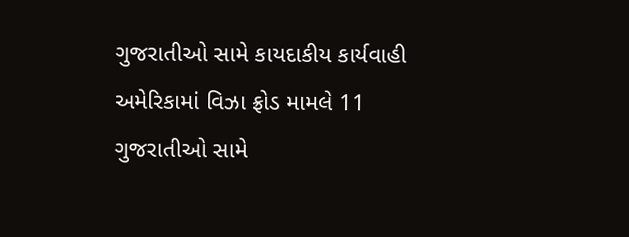ગુજરાતીઓ સામે કાયદાકીય કાર્યવાહી
અમેરિકામાં વિઝા ફ્રોડ મામલે 11 ગુજરાતીઓ સામે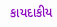કાયદાકીય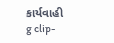કાર્યવાહી
g clip-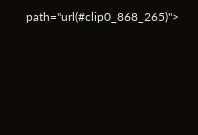path="url(#clip0_868_265)">